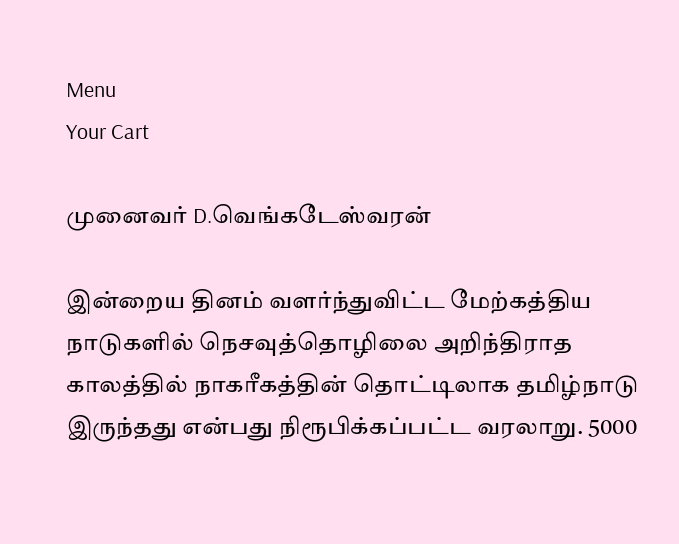Menu
Your Cart

முனைவர் D.வெங்கடேஸ்வரன்

இன்றைய தினம் வளர்ந்துவிட்ட மேற்கத்திய நாடுகளில் நெசவுத்தொழிலை அறிந்திராத காலத்தில் நாகரீகத்தின் தொட்டிலாக தமிழ்நாடு இருந்தது என்பது நிரூபிக்கப்பட்ட வரலாறு. 5000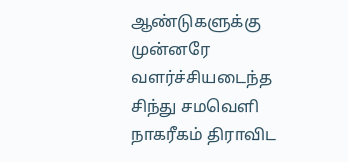ஆண்டுகளுக்கு முன்னரே வளர்ச்சியடைந்த சிந்து சமவெளி நாகரீகம் திராவிட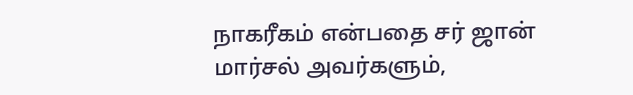நாகரீகம் என்பதை சர் ஜான் மார்சல் அவர்களும்,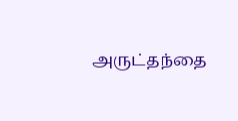அருட்தந்தை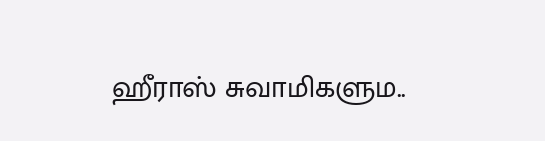ஹீராஸ் சுவாமிகளும..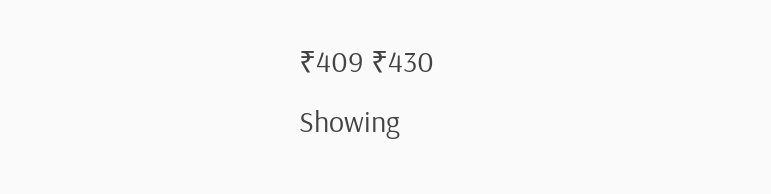₹409 ₹430
Showing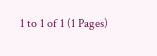1 to 1 of 1 (1 Pages)